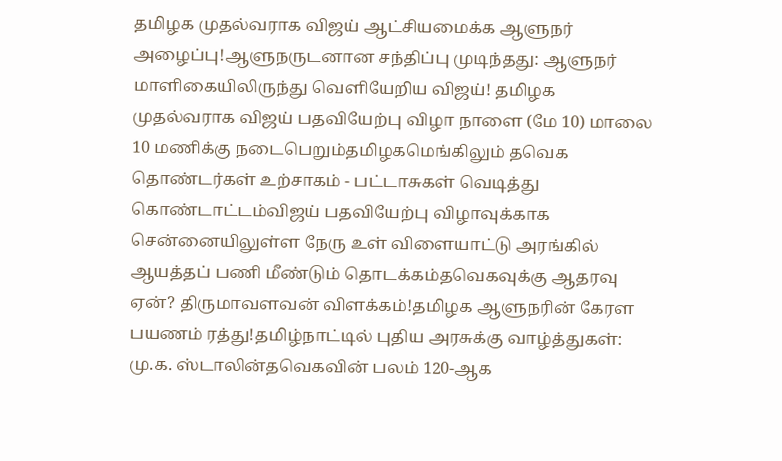தமிழக முதல்வராக விஜய் ஆட்சியமைக்க ஆளுநர் அழைப்பு!ஆளுநருடனான சந்திப்பு முடிந்தது: ஆளுநர் மாளிகையிலிருந்து வெளியேறிய விஜய்! தமிழக முதல்வராக விஜய் பதவியேற்பு விழா நாளை (மே 10) மாலை 10 மணிக்கு நடைபெறும்தமிழகமெங்கிலும் தவெக தொண்டர்கள் உற்சாகம் - பட்டாசுகள் வெடித்து கொண்டாட்டம்விஜய் பதவியேற்பு விழாவுக்காக சென்னையிலுள்ள நேரு உள் விளையாட்டு அரங்கில் ஆயத்தப் பணி மீண்டும் தொடக்கம்தவெகவுக்கு ஆதரவு ஏன்? திருமாவளவன் விளக்கம்!தமிழக ஆளுநரின் கேரள பயணம் ரத்து!தமிழ்நாட்டில் புதிய அரசுக்கு வாழ்த்துகள்: மு.க. ஸ்டாலின்தவெகவின் பலம் 120-ஆக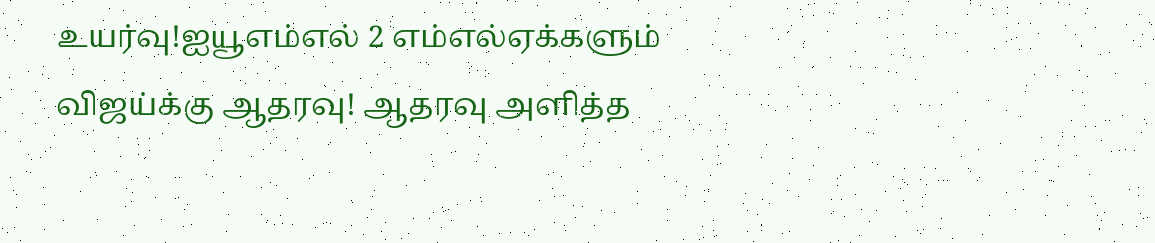உயர்வு!ஐயூஎம்எல் 2 எம்எல்ஏக்களும் விஜய்க்கு ஆதரவு! ஆதரவு அளித்த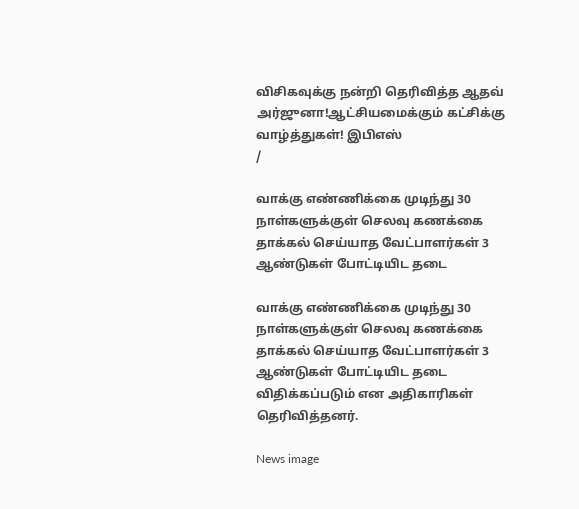விசிகவுக்கு நன்றி தெரிவித்த ஆதவ் அர்ஜுனா!ஆட்சியமைக்கும் கட்சிக்கு வாழ்த்துகள்! இபிஎஸ்
/

வாக்கு எண்ணிக்கை முடிந்து 30 நாள்களுக்குள் செலவு கணக்கை தாக்கல் செய்யாத வேட்பாளர்கள் 3 ஆண்டுகள் போட்டியிட தடை

வாக்கு எண்ணிக்கை முடிந்து 30 நாள்களுக்குள் செலவு கணக்கை தாக்கல் செய்யாத வேட்பாளர்கள் 3 ஆண்டுகள் போட்டியிட தடை விதிக்கப்படும் என அதிகாரிகள் தெரிவித்தனர்.

News image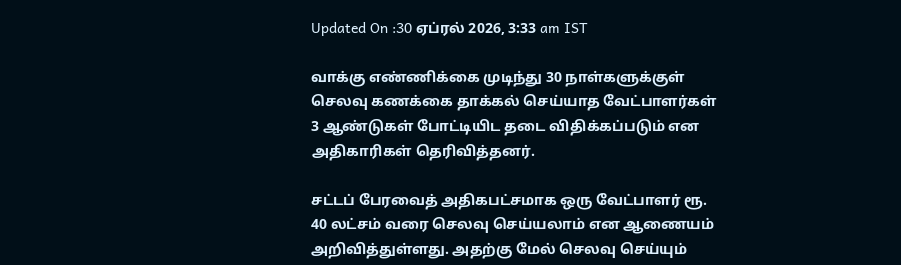Updated On :30 ஏப்ரல் 2026, 3:33 am IST

வாக்கு எண்ணிக்கை முடிந்து 30 நாள்களுக்குள் செலவு கணக்கை தாக்கல் செய்யாத வேட்பாளர்கள் 3 ஆண்டுகள் போட்டியிட தடை விதிக்கப்படும் என அதிகாரிகள் தெரிவித்தனர்.

சட்டப் பேரவைத் அதிகபட்சமாக ஒரு வேட்பாளர் ரூ. 40 லட்சம் வரை செலவு செய்யலாம் என ஆணையம் அறிவித்துள்ளது. அதற்கு மேல் செலவு செய்யும்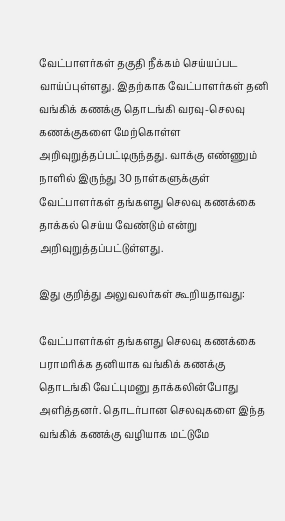வேட்பாளர்கள் தகுதி நீக்கம் செய்யப்பட வாய்ப்புள்ளது. இதற்காக வேட்பாளர்கள் தனி வங்கிக் கணக்கு தொடங்கி வரவு-செலவு கணக்குகளை மேற்கொள்ள அறிவுறுத்தப்பட்டிருந்தது. வாக்கு எண்ணும் நாளில் இருந்து 30 நாள்களுக்குள் வேட்பாளர்கள் தங்களது செலவு கணக்கை தாக்கல் செய்ய வேண்டும் என்று அறிவுறுத்தப்பட்டுள்ளது.

இது குறித்து அலுவலர்கள் கூறியதாவது:

வேட்பாளர்கள் தங்களது செலவு கணக்கை பராமரிக்க தனியாக வங்கிக் கணக்கு தொடங்கி வேட்புமனு தாக்கலின்போது அளித்தனர். தொடர்பான செலவுகளை இந்த வங்கிக் கணக்கு வழியாக மட்டுமே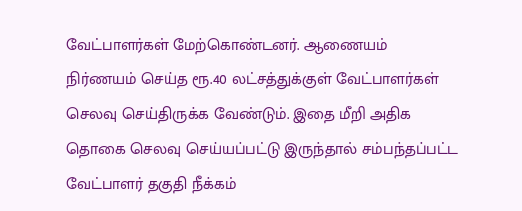வேட்பாளர்கள் மேற்கொண்டனர். ஆணையம் நிர்ணயம் செய்த ரூ.40 லட்சத்துக்குள் வேட்பாளர்கள் செலவு செய்திருக்க வேண்டும். இதை மீறி அதிக தொகை செலவு செய்யப்பட்டு இருந்தால் சம்பந்தப்பட்ட வேட்பாளர் தகுதி நீக்கம்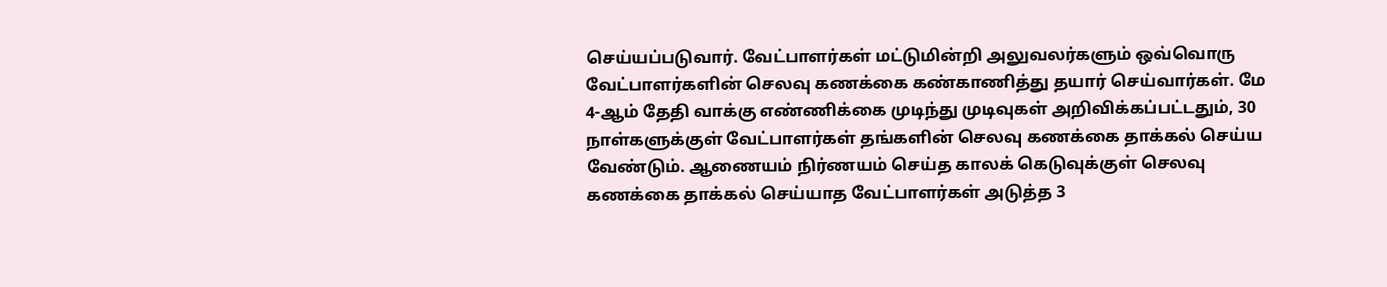செய்யப்படுவார். வேட்பாளர்கள் மட்டுமின்றி அலுவலர்களும் ஒவ்வொரு வேட்பாளர்களின் செலவு கணக்கை கண்காணித்து தயார் செய்வார்கள். மே 4-ஆம் தேதி வாக்கு எண்ணிக்கை முடிந்து முடிவுகள் அறிவிக்கப்பட்டதும், 30 நாள்களுக்குள் வேட்பாளர்கள் தங்களின் செலவு கணக்கை தாக்கல் செய்ய வேண்டும். ஆணையம் நிர்ணயம் செய்த காலக் கெடுவுக்குள் செலவு கணக்கை தாக்கல் செய்யாத வேட்பாளர்கள் அடுத்த 3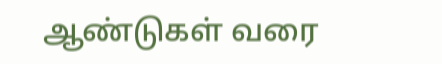ஆண்டுகள் வரை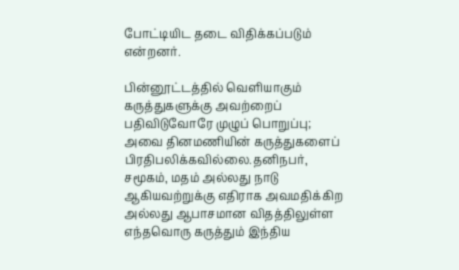போட்டியிட தடை விதிக்கப்படும் என்றனர்.

பின்னூட்டத்தில் வெளியாகும் கருத்துகளுக்கு அவற்றைப் பதிவிடுவோரே முழுப் பொறுப்பு; அவை தினமணியின் கருத்துகளைப் பிரதிபலிக்கவில்லை.தனிநபர், சமூகம், மதம் அல்லது நாடு ஆகியவற்றுக்கு எதிராக அவமதிக்கிற அல்லது ஆபாசமான விதத்திலுள்ள எந்தவொரு கருத்தும் இந்திய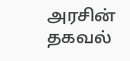அரசின் தகவல்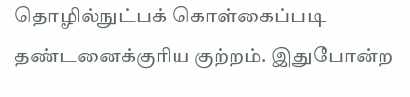தொழில்நுட்பக் கொள்கைப்படி தண்டனைக்குரிய குற்றம். இதுபோன்ற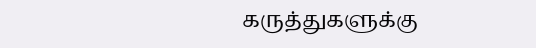கருத்துகளுக்கு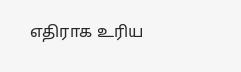எதிராக உரிய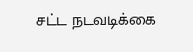சட்ட நடவடிக்கை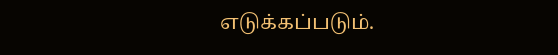எடுக்கப்படும்.